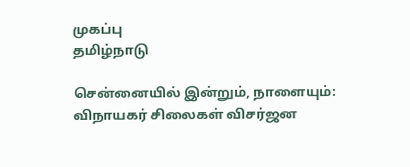முகப்பு
தமிழ்நாடு

சென்னையில் இன்றும், நாளையும்: விநாயகர் சிலைகள் விசர்ஜன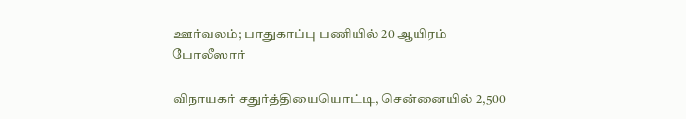ஊர்வலம்; பாதுகாப்பு பணியில் 20 ஆயிரம் போலீஸார்

விநாயகர் சதுர்த்தியையொட்டி, சென்னையில் 2,500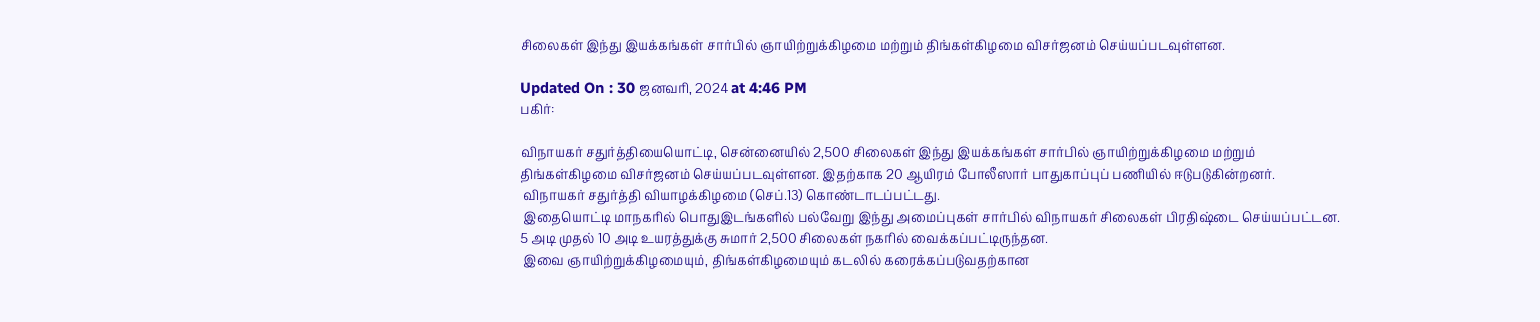சிலைகள் இந்து இயக்கங்கள் சார்பில் ஞாயிற்றுக்கிழமை மற்றும் திங்கள்கிழமை விசர்ஜனம் செய்யப்படவுள்ளன.

Updated On : 30 ஜனவரி, 2024 at 4:46 PM
பகிர்:

விநாயகர் சதுர்த்தியையொட்டி, சென்னையில் 2,500 சிலைகள் இந்து இயக்கங்கள் சார்பில் ஞாயிற்றுக்கிழமை மற்றும் திங்கள்கிழமை விசர்ஜனம் செய்யப்படவுள்ளன. இதற்காக 20 ஆயிரம் போலீஸார் பாதுகாப்புப் பணியில் ஈடுபடுகின்றனர்.
 விநாயகர் சதுர்த்தி வியாழக்கிழமை (செப்.13) கொண்டாடப்பட்டது.
 இதையொட்டி மாநகரில் பொதுஇடங்களில் பல்வேறு இந்து அமைப்புகள் சார்பில் விநாயகர் சிலைகள் பிரதிஷ்டை செய்யப்பட்டன. 5 அடி முதல் 10 அடி உயரத்துக்கு சுமார் 2,500 சிலைகள் நகரில் வைக்கப்பட்டிருந்தன.
 இவை ஞாயிற்றுக்கிழமையும், திங்கள்கிழமையும் கடலில் கரைக்கப்படுவதற்கான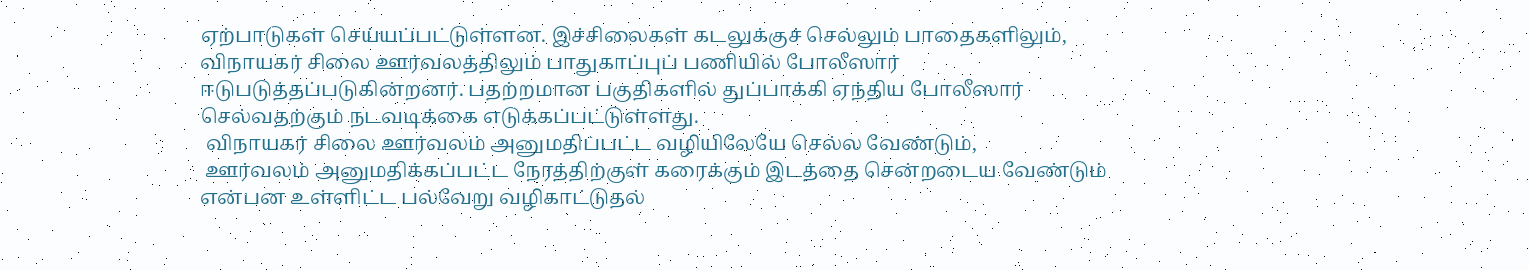ஏற்பாடுகள் செய்யப்பட்டுள்ளன. இச்சிலைகள் கடலுக்குச் செல்லும் பாதைகளிலும், விநாயகர் சிலை ஊர்வலத்திலும் பாதுகாப்புப் பணியில் போலீஸார் ஈடுபடுத்தப்படுகின்றனர். பதற்றமான பகுதிகளில் துப்பாக்கி ஏந்திய போலீஸார் செல்வதற்கும் நடவடிக்கை எடுக்கப்பட்டுள்ளது.
 விநாயகர் சிலை ஊர்வலம் அனுமதிப்பட்ட வழியிலேயே செல்ல வேண்டும்,
 ஊர்வலம் அனுமதிக்கப்பட்ட நேரத்திற்குள் கரைக்கும் இடத்தை சென்றடைய வேண்டும் என்பன உள்ளிட்ட பல்வேறு வழிகாட்டுதல்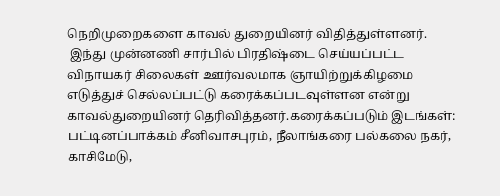நெறிமுறைகளை காவல் துறையினர் விதித்துள்ளனர்.
 இந்து முன்னணி சார்பில் பிரதிஷ்டை செய்யப்பட்ட விநாயகர் சிலைகள் ஊர்வலமாக ஞாயிற்றுக்கிழமை எடுத்துச் செல்லப்பட்டு கரைக்கப்படவுள்ளன என்று காவல்துறையினர் தெரிவித்தனர்.கரைக்கப்படும் இடங்கள்: பட்டினப்பாக்கம் சீனிவாசபுரம், நீலாங்கரை பல்கலை நகர், காசிமேடு,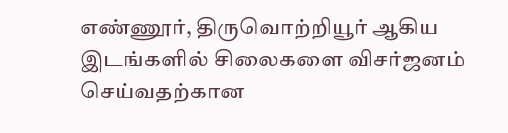எண்ணூர், திருவொற்றியூர் ஆகிய இடங்களில் சிலைகளை விசர்ஜனம் செய்வதற்கான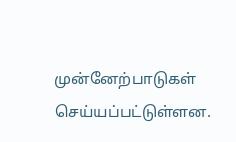முன்னேற்பாடுகள் செய்யப்பட்டுள்ளன.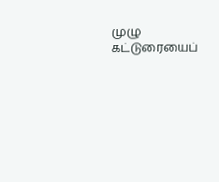முழு கட்டுரையைப்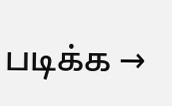படிக்க →